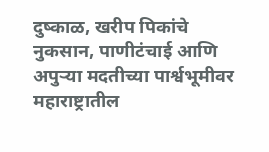दुष्काळ, खरीप पिकांचे नुकसान, पाणीटंचाई आणि अपुऱ्या मदतीच्या पार्श्वभूमीवर महाराष्ट्रातील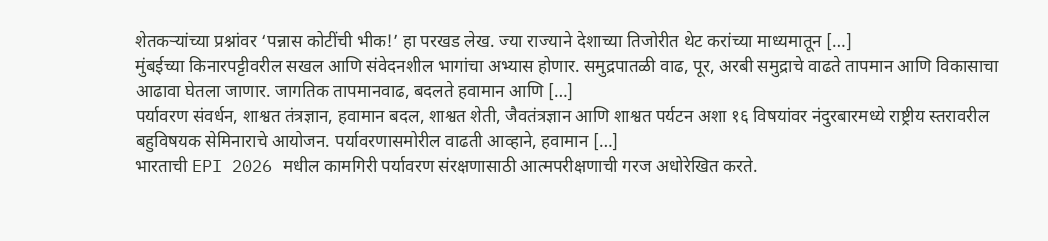शेतकऱ्यांच्या प्रश्नांवर ‘पन्नास कोटींची भीक!’ हा परखड लेख. ज्या राज्याने देशाच्या तिजोरीत थेट करांच्या माध्यमातून […]
मुंबईच्या किनारपट्टीवरील सखल आणि संवेदनशील भागांचा अभ्यास होणार. समुद्रपातळी वाढ, पूर, अरबी समुद्राचे वाढते तापमान आणि विकासाचा आढावा घेतला जाणार. जागतिक तापमानवाढ, बदलते हवामान आणि […]
पर्यावरण संवर्धन, शाश्वत तंत्रज्ञान, हवामान बदल, शाश्वत शेती, जैवतंत्रज्ञान आणि शाश्वत पर्यटन अशा १६ विषयांवर नंदुरबारमध्ये राष्ट्रीय स्तरावरील बहुविषयक सेमिनाराचे आयोजन. पर्यावरणासमोरील वाढती आव्हाने, हवामान […]
भारताची EPI 2026 मधील कामगिरी पर्यावरण संरक्षणासाठी आत्मपरीक्षणाची गरज अधोरेखित करते.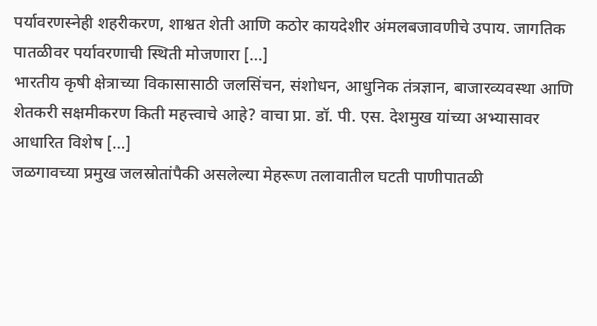पर्यावरणस्नेही शहरीकरण, शाश्वत शेती आणि कठोर कायदेशीर अंमलबजावणीचे उपाय. जागतिक पातळीवर पर्यावरणाची स्थिती मोजणारा […]
भारतीय कृषी क्षेत्राच्या विकासासाठी जलसिंचन, संशोधन, आधुनिक तंत्रज्ञान, बाजारव्यवस्था आणि शेतकरी सक्षमीकरण किती महत्त्वाचे आहे? वाचा प्रा. डॉ. पी. एस. देशमुख यांच्या अभ्यासावर आधारित विशेष […]
जळगावच्या प्रमुख जलस्रोतांपैकी असलेल्या मेहरूण तलावातील घटती पाणीपातळी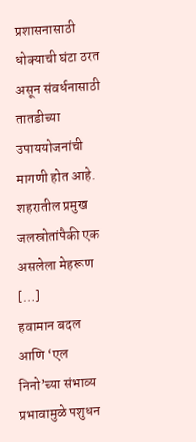प्रशासनासाठी धोक्याची घंटा ठरत असून संवर्धनासाठी तातडीच्या उपाययोजनांची मागणी होत आहे. शहरातील प्रमुख जलस्रोतांपैकी एक असलेला मेहरूण […]
हवामान बदल आणि ‘एल निनो’च्या संभाव्य प्रभावामुळे पशुधन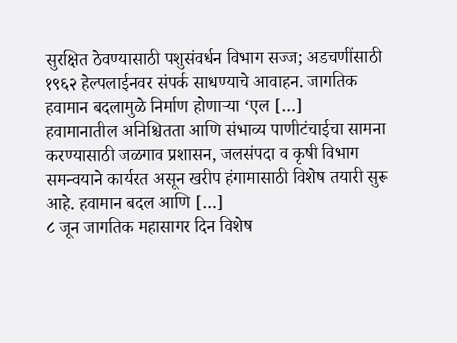सुरक्षित ठेवण्यासाठी पशुसंवर्धन विभाग सज्ज; अडचणींसाठी १९६२ हेल्पलाईनवर संपर्क साधण्याचे आवाहन. जागतिक हवामान बदलामुळे निर्माण होणाऱ्या ‘एल […]
हवामानातील अनिश्चितता आणि संभाव्य पाणीटंचाईचा सामना करण्यासाठी जळगाव प्रशासन, जलसंपदा व कृषी विभाग समन्वयाने कार्यरत असून खरीप हंगामासाठी विशेष तयारी सुरू आहे. हवामान बदल आणि […]
८ जून जागतिक महासागर दिन विशेष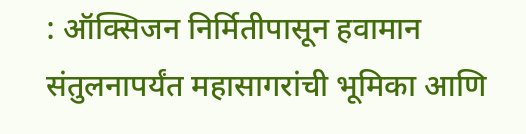: ऑक्सिजन निर्मितीपासून हवामान संतुलनापर्यंत महासागरांची भूमिका आणि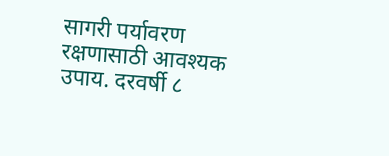सागरी पर्यावरण रक्षणासाठी आवश्यक उपाय. दरवर्षी ८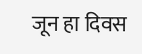जून हा दिवस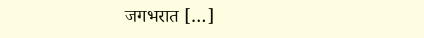जगभरात […]